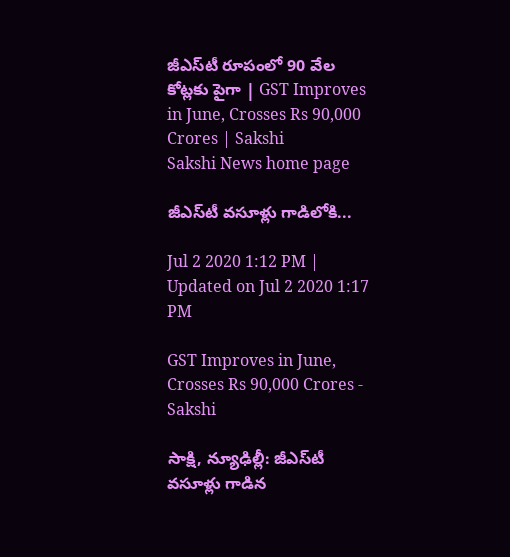జీఎస్‌టీ రూపంలో 90 వేల కోట్లకు పైగా | GST Improves in June, Crosses Rs 90,000 Crores | Sakshi
Sakshi News home page

జీఎస్‌టీ వసూళ్లు గాడిలోకి...

Jul 2 2020 1:12 PM | Updated on Jul 2 2020 1:17 PM

GST Improves in June, Crosses Rs 90,000 Crores - Sakshi

సాక్షి, న్యూఢిల్లీ: జీఎస్‌టీ వసూళ్లు గాడిన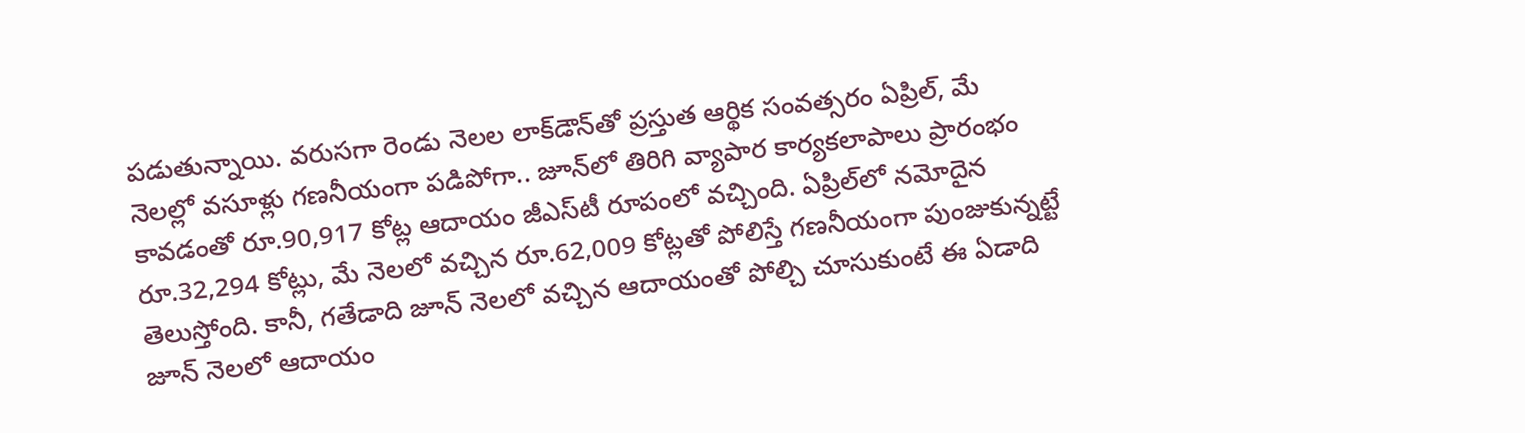పడుతున్నాయి. వరుసగా రెండు నెలల లాక్‌డౌన్‌తో ప్రస్తుత ఆర్థిక సంవత్సరం ఏప్రిల్, మే నెలల్లో వసూళ్లు గణనీయంగా పడిపోగా.. జూన్‌లో తిరిగి వ్యాపార కార్యకలాపాలు ప్రారంభం కావడంతో రూ.90,917 కోట్ల ఆదాయం జీఎస్‌టీ రూపంలో వచ్చింది. ఏప్రిల్‌లో నమోదైన రూ.32,294 కోట్లు, మే నెలలో వచ్చిన రూ.62,009 కోట్లతో పోలిస్తే గణనీయంగా పుంజుకున్నట్టే తెలుస్తోంది. కానీ, గతేడాది జూన్‌ నెలలో వచ్చిన ఆదాయంతో పోల్చి చూసుకుంటే ఈ ఏడాది జూన్‌ నెలలో ఆదాయం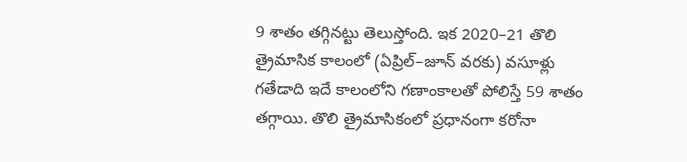9 శాతం తగ్గినట్టు తెలుస్తోంది. ఇక 2020–21 తొలి త్రైమాసిక కాలంలో (ఏప్రిల్‌–జూన్‌ వరకు) వసూళ్లు గతేడాది ఇదే కాలంలోని గణాంకాలతో పోలిస్తే 59 శాతం తగ్గాయి. తొలి త్రైమాసికంలో ప్రధానంగా కరోనా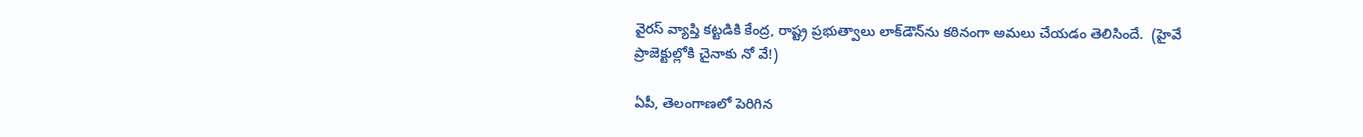వైరస్‌ వ్యాప్తి కట్టడికి కేంద్ర, రాష్ట్ర ప్రభుత్వాలు లాక్‌డౌన్‌ను కఠినంగా అమలు చేయడం తెలిసిందే.  (హైవే ప్రాజెక్టుల్లోకి చైనాకు నో వే!)

ఏపీ, తెలంగాణలో పెరిగిన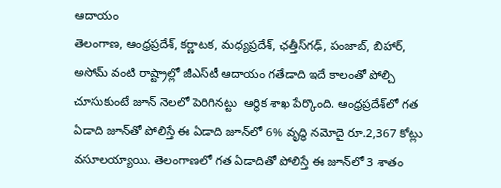ఆదాయం
తెలంగాణ, ఆంధ్రప్రదేశ్, కర్ణాటక, మధ్యప్రదేశ్, ఛత్తీస్‌గఢ్, పంజాబ్, బిహార్, అసోమ్‌ వంటి రాష్ట్రాల్లో జీఎస్‌టీ ఆదాయం గతేడాది ఇదే కాలంతో పోల్చి చూసుకుంటే జూన్‌ నెలలో పెరిగినట్టు  ఆర్థిక శాఖ పేర్కొంది. ఆంధ్రప్రదేశ్‌లో గత ఏడాది జూన్‌తో పోలిస్తే ఈ ఏడాది జూన్‌లో 6% వృద్ధి నమోదై రూ.2,367 కోట్లు వసూలయ్యాయి. తెలంగాణలో గత ఏడాదితో పోలిస్తే ఈ జూన్‌లో 3 శాతం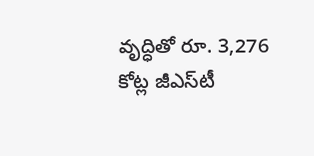వృద్ధితో రూ. 3,276 కోట్ల జీఎస్‌టీ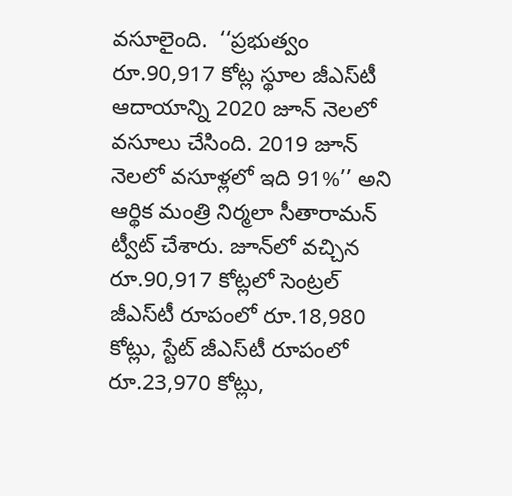వసూలైంది.  ‘‘ప్రభుత్వం రూ.90,917 కోట్ల స్థూల జీఎస్‌టీ ఆదాయాన్ని 2020 జూన్‌ నెలలో వసూలు చేసింది. 2019 జూన్‌ నెలలో వసూళ్లలో ఇది 91%’’ అని ఆర్థిక మంత్రి నిర్మలా సీతారామన్‌ ట్వీట్‌ చేశారు. జూన్‌లో వచ్చిన రూ.90,917 కోట్లలో సెంట్రల్‌ జీఎస్‌టీ రూపంలో రూ.18,980 కోట్లు, స్టేట్‌ జీఎస్‌టీ రూపంలో రూ.23,970 కోట్లు,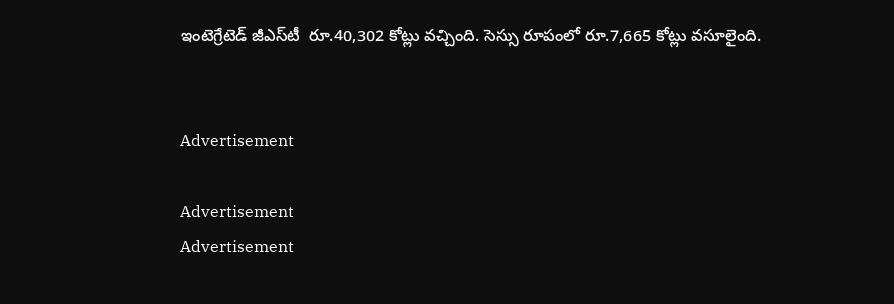ఇంటెగ్రేటెడ్‌ జీఎస్‌టీ  రూ.40,302 కోట్లు వచ్చింది. సెస్సు రూపంలో రూ.7,665 కోట్లు వసూలైంది.


Advertisement

Advertisement
Advertisement